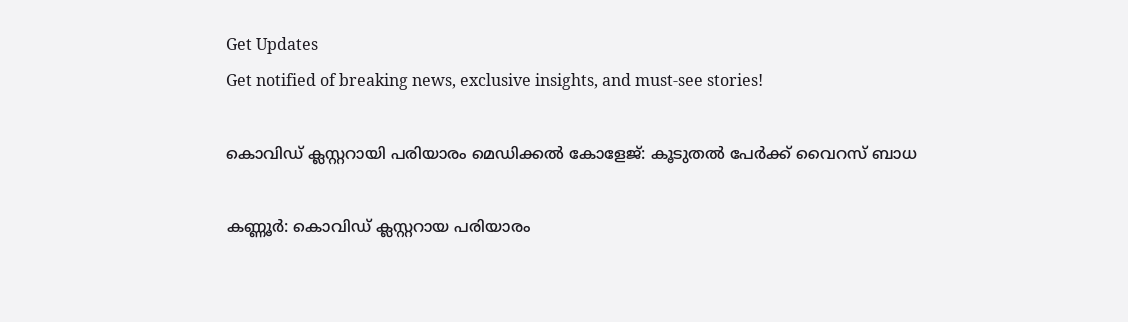Get Updates
Get notified of breaking news, exclusive insights, and must-see stories!

കൊവിഡ് ക്ലസ്റ്ററായി പരിയാരം മെഡിക്കല്‍ കോളേജ്: കൂടുതൽ പേർക്ക് വൈറസ് ബാധ

കണ്ണൂര്‍: കൊവിഡ് ക്ലസ്റ്ററായ പരിയാരം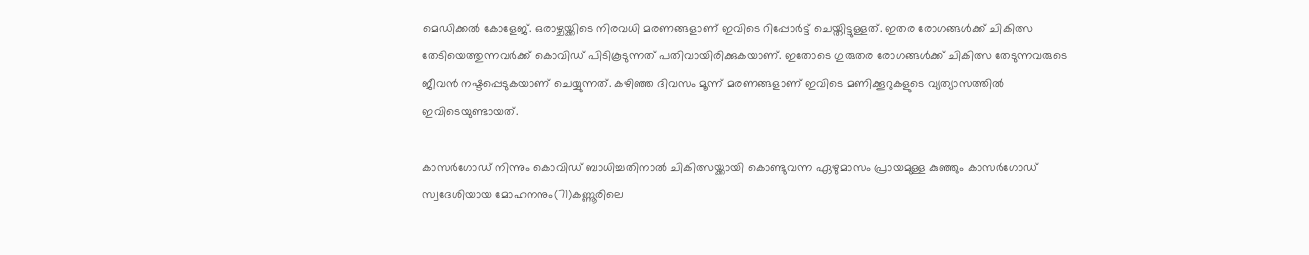മെഡിക്കല്‍ കോളേജ്. ഒരാഴ്ചയ്ക്കിടെ നിരവധി മരണങ്ങളാണ് ഇവിടെ റിപ്പോര്‍ട്ട് ചെയ്തിട്ടുള്ളത്. ഇതര രോഗങ്ങള്‍ക്ക് ചികിത്സ തേടിയെത്തുന്നവര്‍ക്ക് കൊവിഡ് പിടികൂടുന്നത് പതിവായിരിക്കുകയാണ്. ഇതോടെ ഗുരുതര രോഗങ്ങള്‍ക്ക് ചികിത്സ തേടുന്നവരുടെ ജീവന്‍ നഷ്ടപ്പെടുകയാണ് ചെയ്യുന്നത്. കഴിഞ്ഞ ദിവസം മൂന്ന് മരണങ്ങളാണ് ഇവിടെ മണിക്കൂറുകളുടെ വ്യത്യാസത്തില്‍ ഇവിടെയുണ്ടായത്.

കാസര്‍ഗോഡ് നിന്നും കൊവിഡ് ബാധിച്ചതിനാല്‍ ചികിത്സയ്ക്കായി കൊണ്ടുവന്ന ഏഴുമാസം പ്രായമുള്ള കുഞ്ഞും കാസര്‍ഗോഡ് സ്വദേശിയായ മോഹനനും(71)കണ്ണൂരിലെ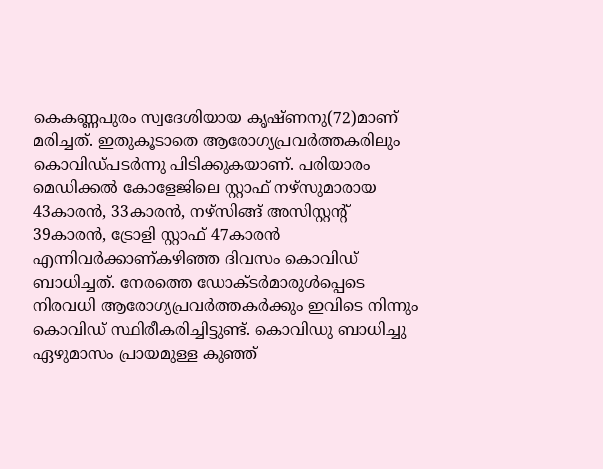കെകണ്ണപുരം സ്വദേശിയായ കൃഷ്ണനു(72)മാണ് മരിച്ചത്. ഇതുകൂടാതെ ആരോഗ്യപ്രവര്‍ത്തകരിലും കൊവിഡ്പടര്‍ന്നു പിടിക്കുകയാണ്. പരിയാരം മെഡിക്കല്‍ കോളേജിലെ സ്റ്റാഫ് നഴ്‌സുമാരായ 43കാരന്‍, 33കാരന്‍, നഴ്‌സിങ്ങ് അസിസ്റ്റന്റ് 39കാരന്‍, ട്രോളി സ്റ്റാഫ് 47കാരന്‍ എന്നിവര്‍ക്കാണ്കഴിഞ്ഞ ദിവസം കൊവിഡ് ബാധിച്ചത്. നേരത്തെ ഡോക്ടര്‍മാരുള്‍പ്പെടെ നിരവധി ആരോഗ്യപ്രവര്‍ത്തകര്‍ക്കും ഇവിടെ നിന്നും കൊവിഡ് സ്ഥിരീകരിച്ചിട്ടുണ്ട്. കൊവിഡു ബാധിച്ചു ഏഴുമാസം പ്രായമുള്ള കുഞ്ഞ്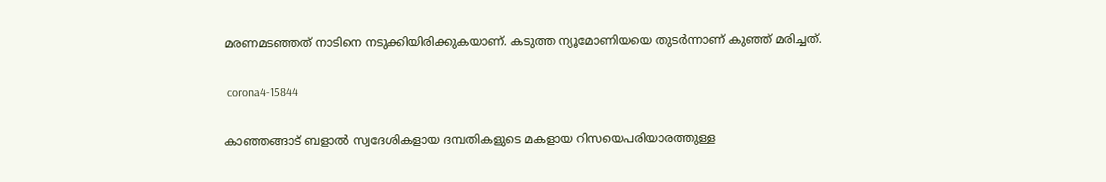മരണമടഞ്ഞത് നാടിനെ നടുക്കിയിരിക്കുകയാണ്. കടുത്ത ന്യൂമോണിയയെ തുടര്‍ന്നാണ് കുഞ്ഞ് മരിച്ചത്.

 corona4-15844

കാഞ്ഞങ്ങാട് ബളാല്‍ സ്വദേശികളായ ദമ്പതികളുടെ മകളായ റിസയെപരിയാരത്തുള്ള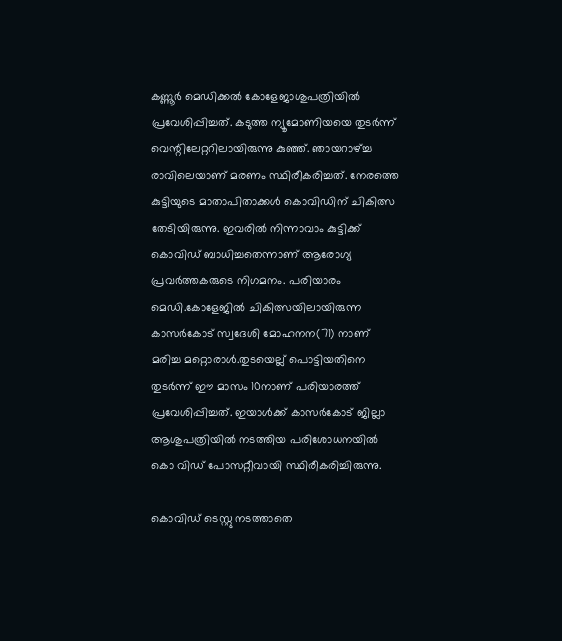കണ്ണൂര്‍ മെഡിക്കല്‍ കോളേജാശുപത്രിയില്‍ പ്രവേശിപ്പിച്ചത്. കടുത്ത ന്യൂമോണിയയെ തുടര്‍ന്ന് വെന്റിലേറ്ററിലായിരുന്നു കുഞ്ഞ്. ഞായറാഴ്ച്ച രാവിലെയാണ് മരണം സ്ഥിരീകരിച്ചത്. നേരത്തെ കുട്ടിയുടെ മാതാപിതാക്കള്‍ കൊവിഡിന് ചികിത്സ തേടിയിരുന്നു. ഇവരില്‍ നിന്നാവാം കുട്ടിക്ക് കൊവിഡ് ബാധിച്ചതെന്നാണ് ആരോഗ്യ പ്രവര്‍ത്തകരുടെ നിഗമനം. പരിയാരം മെഡി.കോളേജില്‍ ചികിത്സയിലായിരുന്ന കാസര്‍കോട് സ്വദേശി മോഹനന(71) നാണ് മരിച്ച മറ്റൊരാള്‍.തുടയെല്ല് പൊട്ടിയതിനെ തുടര്‍ന്ന് ഈ മാസം 10നാണ് പരിയാരത്ത് പ്രവേശിപ്പിച്ചത്. ഇയാള്‍ക്ക് കാസര്‍കോട് ജില്ലാ ആശുപത്രിയില്‍ നടത്തിയ പരിശോധനയില്‍ കൊ വിഡ് പോസറ്റീവായി സ്ഥിരീകരിച്ചിരുന്നു.

കൊവിഡ് ടെസ്റ്റു നടത്താതെ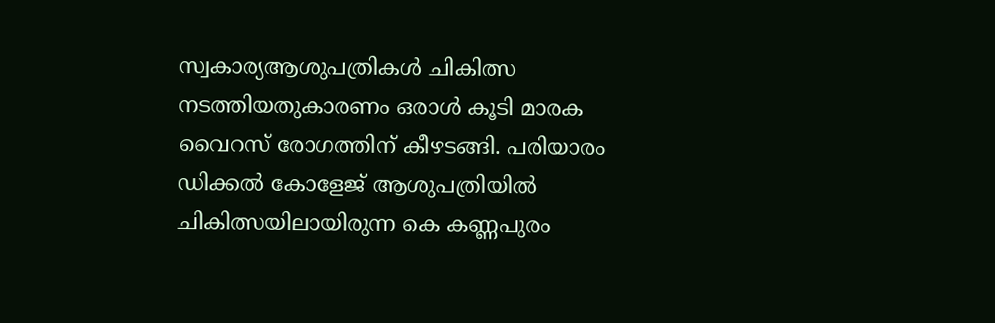സ്വകാര്യആശുപത്രികള്‍ ചികിത്സ നടത്തിയതുകാരണം ഒരാള്‍ കൂടി മാരക വൈറസ് രോഗത്തിന് കീഴടങ്ങി. പരിയാരം ഡിക്കല്‍ കോളേജ് ആശുപത്രിയില്‍ ചികിത്സയിലായിരുന്ന കെ കണ്ണപുരം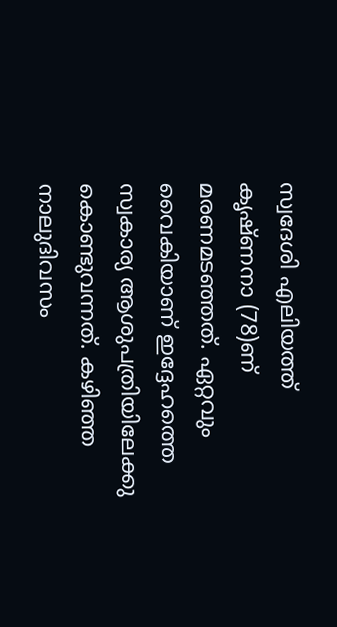സ്വദേശി എലിയത്ത് കൃഷ്ണനാ (78)ണ് മരണമടഞ്ഞത്. ഏറ്റവും വൈകിയാണ് ഇദ്ദേഹത്തെ സ്വകാര്യ ആശുപത്രിയിലേക്കു കൊണ്ടുവന്നത്. കഴിഞ്ഞ നാലുദിവസം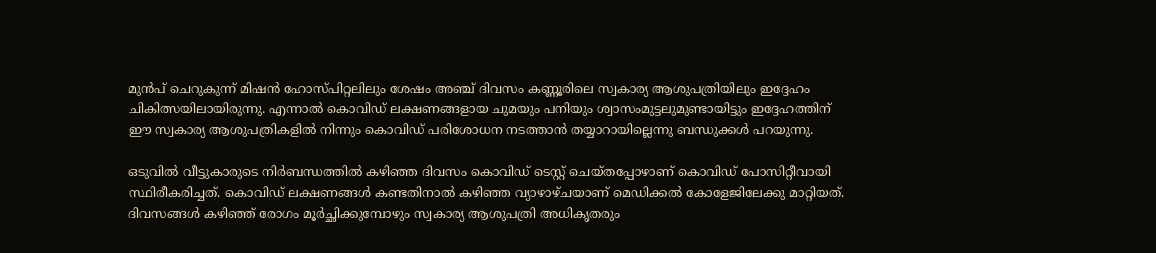മുന്‍പ് ചെറുകുന്ന് മിഷന്‍ ഹോസ്പിറ്റലിലും ശേഷം അഞ്ച് ദിവസം കണ്ണൂരിലെ സ്വകാര്യ ആശുപത്രിയിലും ഇദ്ദേഹം ചികിത്സയിലായിരുന്നു. എന്നാല്‍ കൊവിഡ് ലക്ഷണങ്ങളായ ചുമയും പനിയും ശ്വാസംമുട്ടലുമുണ്ടായിട്ടും ഇദ്ദേഹത്തിന് ഈ സ്വകാര്യ ആശുപത്രികളില്‍ നിന്നും കൊവിഡ് പരിശോധന നടത്താന്‍ തയ്യാറായില്ലെന്നു ബന്ധുക്കള്‍ പറയുന്നു.

ഒടുവില്‍ വീട്ടുകാരുടെ നിര്‍ബന്ധത്തില്‍ കഴിഞ്ഞ ദിവസം കൊവിഡ് ടെസ്റ്റ് ചെയ്തപ്പോഴാണ് കൊവിഡ് പോസിറ്റീവായി സ്ഥിരീകരിച്ചത്. കൊവിഡ് ലക്ഷണങ്ങള്‍ കണ്ടതിനാല്‍ കഴിഞ്ഞ വ്യാഴാഴ്ചയാണ് മെഡിക്കല്‍ കോളേജിലേക്കു മാറ്റിയത്. ദിവസങ്ങള്‍ കഴിഞ്ഞ് രോഗം മൂര്‍ച്ഛിക്കുമ്പോഴും സ്വകാര്യ ആശുപത്രി അധികൃതരും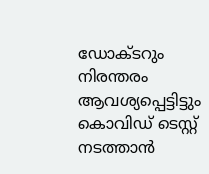ഡോക്ടറും നിരന്തരം ആവശ്യപ്പെട്ടിട്ടും കൊവിഡ് ടെസ്റ്റ് നടത്താന്‍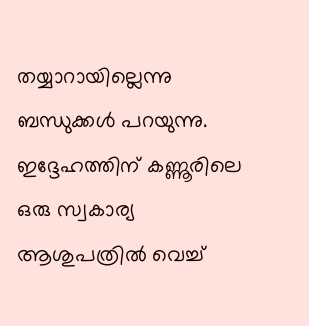തയ്യാറായില്ലെന്നു ബന്ധുക്കള്‍ പറയുന്നു. ഇദ്ദേഹത്തിന് കണ്ണൂരിലെ ഒരു സ്വകാര്യ ആശുപത്രില്‍ വെച്ച്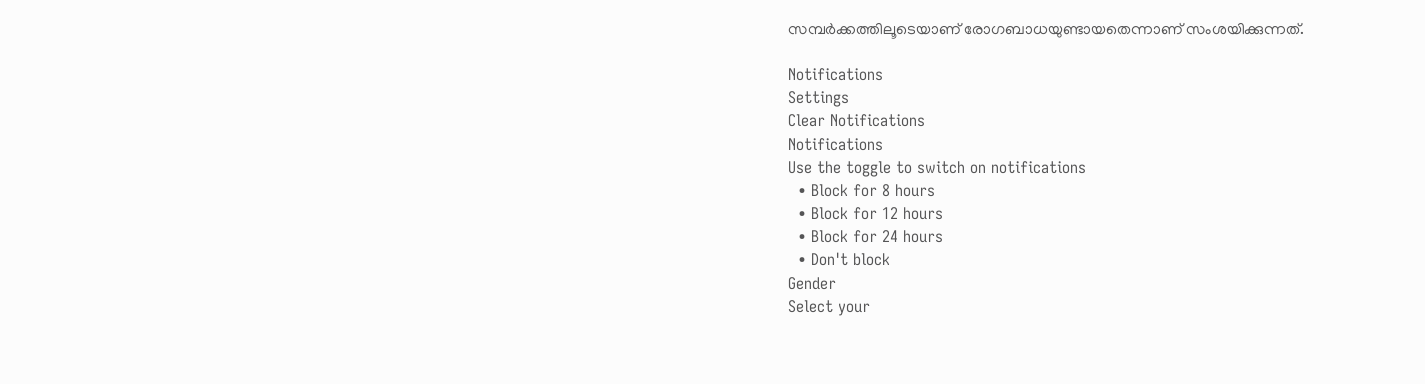സമ്പര്‍ക്കത്തിലൂടെയാണ് രോഗബാധയുണ്ടായതെന്നാണ് സംശയിക്കുന്നത്.

Notifications
Settings
Clear Notifications
Notifications
Use the toggle to switch on notifications
  • Block for 8 hours
  • Block for 12 hours
  • Block for 24 hours
  • Don't block
Gender
Select your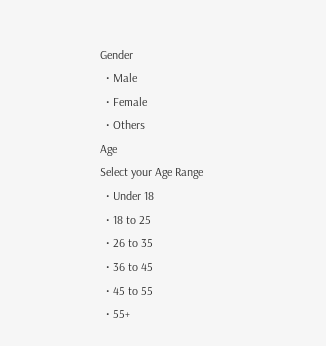Gender
  • Male
  • Female
  • Others
Age
Select your Age Range
  • Under 18
  • 18 to 25
  • 26 to 35
  • 36 to 45
  • 45 to 55
  • 55+